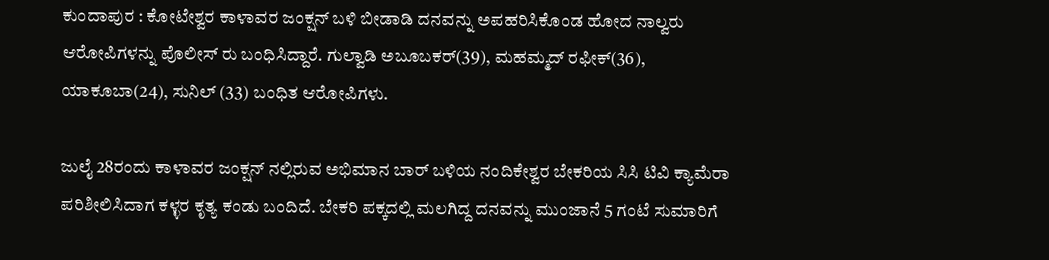ಕುಂದಾಪುರ : ಕೋಟೇಶ್ವರ ಕಾಳಾವರ ಜಂಕ್ಷನ್ ಬಳಿ ಬೀಡಾಡಿ ದನವನ್ನು ಅಪಹರಿಸಿಕೊಂಡ ಹೋದ ನಾಲ್ವರು ಆರೋಪಿಗಳನ್ನು ಪೊಲೀಸ್ ರು ಬಂಧಿಸಿದ್ದಾರೆ. ಗುಲ್ವಾಡಿ ಅಬೂಬಕರ್(39), ಮಹಮ್ಮದ್ ರಫೀಕ್(36), ಯಾಕೂಬಾ(24), ಸುನಿಲ್ (33) ಬಂಧಿತ ಆರೋಪಿಗಳು.

ಜುಲೈ 28ರಂದು ಕಾಳಾವರ ಜಂಕ್ಷನ್ ನಲ್ಲಿರುವ ಅಭಿಮಾನ ಬಾರ್ ಬಳಿಯ ನಂದಿಕೇಶ್ವರ ಬೇಕರಿಯ ಸಿಸಿ ಟಿವಿ ಕ್ಯಾಮೆರಾ ಪರಿಶೀಲಿಸಿದಾಗ ಕಳ್ಳರ ಕೃತ್ಯ ಕಂಡು ಬಂದಿದೆ. ಬೇಕರಿ ಪಕ್ಕದಲ್ಲಿ ಮಲಗಿದ್ದ ದನವನ್ನು ಮುಂಜಾನೆ 5 ಗಂಟೆ ಸುಮಾರಿಗೆ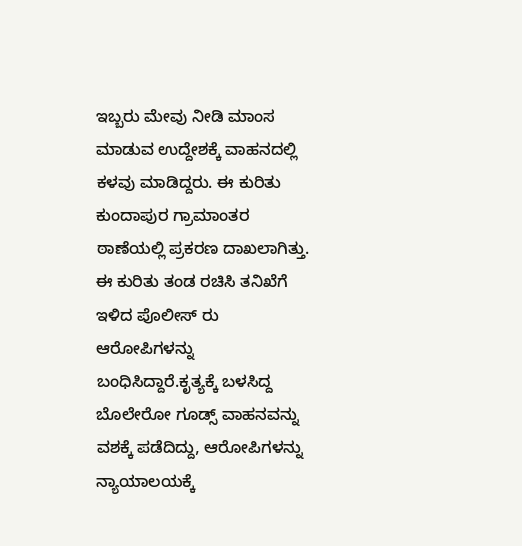ಇಬ್ಬರು ಮೇವು ನೀಡಿ ಮಾಂಸ ಮಾಡುವ ಉದ್ದೇಶಕ್ಕೆ ವಾಹನದಲ್ಲಿ ಕಳವು ಮಾಡಿದ್ದರು. ಈ ಕುರಿತು ಕುಂದಾಪುರ ಗ್ರಾಮಾಂತರ ಠಾಣೆಯಲ್ಲಿ ಪ್ರಕರಣ ದಾಖಲಾಗಿತ್ತು. ಈ ಕುರಿತು ತಂಡ ರಚಿಸಿ ತನಿಖೆಗೆ ಇಳಿದ ಪೊಲೀಸ್ ರು ಆರೋಪಿಗಳನ್ನು ಬಂಧಿಸಿದ್ದಾರೆ.ಕೃತ್ಯಕ್ಕೆ ಬಳಸಿದ್ದ ಬೊಲೇರೋ ಗೂಡ್ಸ್ ವಾಹನವನ್ನು ವಶಕ್ಕೆ ಪಡೆದಿದ್ದು, ಆರೋಪಿಗಳನ್ನು ನ್ಯಾಯಾಲಯಕ್ಕೆ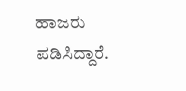ಹಾಜರು ಪಡಿಸಿದ್ದಾರೆ.